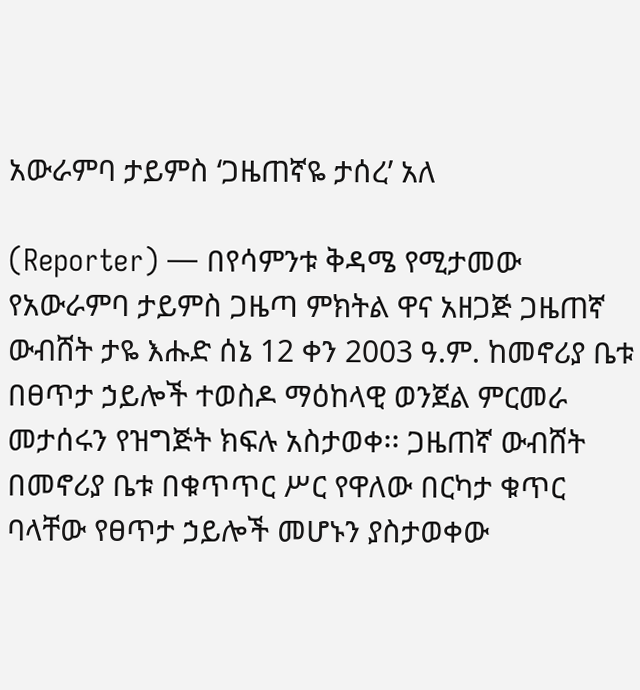አውራምባ ታይምስ ‘ጋዜጠኛዬ ታሰረ’ አለ

(Reporter) — በየሳምንቱ ቅዳሜ የሚታመው የአውራምባ ታይምስ ጋዜጣ ምክትል ዋና አዘጋጅ ጋዜጠኛ ውብሸት ታዬ እሑድ ሰኔ 12 ቀን 2003 ዓ.ም. ከመኖሪያ ቤቱ በፀጥታ ኃይሎች ተወስዶ ማዕከላዊ ወንጀል ምርመራ መታሰሩን የዝግጅት ክፍሉ አስታወቀ፡፡ ጋዜጠኛ ውብሸት በመኖሪያ ቤቱ በቁጥጥር ሥር የዋለው በርካታ ቁጥር ባላቸው የፀጥታ ኃይሎች መሆኑን ያስታወቀው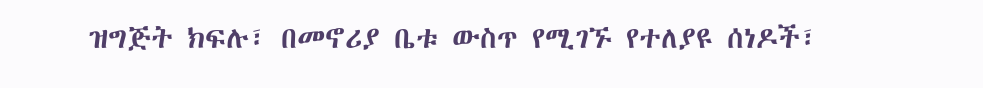ዝግጅት ክፍሉ፣ በመኖሪያ ቤቱ ውስጥ የሚገኙ የተለያዩ ሰነዶች፣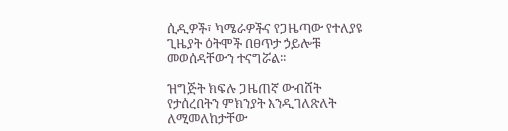ሲዲዎች፣ ካሜራዎችና የጋዜጣው የተለያዩ ጊዜያት ዕትሞች በፀጥታ ኃይሎቹ መወሰዳቸውን ተናግሯል፡፡

ዝግጅት ክፍሉ ጋዜጠኛ ውብሸት የታሰረበትን ምክንያት እንዲገለጽለት ለሚመለከታቸው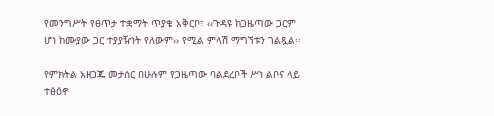የመንግሥት የፀጥታ ተቋማት ጥያቄ አቅርቦ፣ ‹‹ጉዳዩ ከጋዜጣው ጋርም ሆነ ከሙያው ጋር ተያያዥነት የለውም›› የሚል ምላሽ ማግኘቱን ገልጿል፡፡

የምክትል አዘጋጁ መታሰር በሁሉም የጋዜጣው ባልደረቦች ሥነ ልቦና ላይ ተፅዕኖ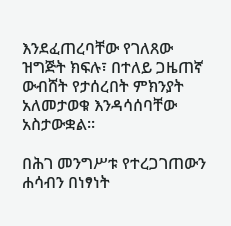እንደፈጠረባቸው የገለጸው ዝግጅት ክፍሉ፣ በተለይ ጋዜጠኛ ውብሸት የታሰረበት ምክንያት አለመታወቁ እንዳሳሰባቸው አስታውቋል፡፡

በሕገ መንግሥቱ የተረጋገጠውን ሐሳብን በነፃነት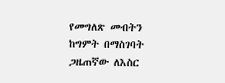የመግለጽ መብትን ከግምት በማስገባት ጋዜጠኛው ለእስር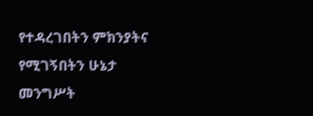የተዳረገበትን ምክንያትና የሚገኝበትን ሁኔታ መንግሥት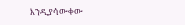እንዲያሳውቀው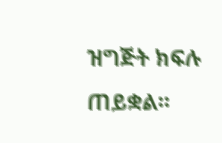ዝግጅት ክፍሉ ጠይቋል፡፡